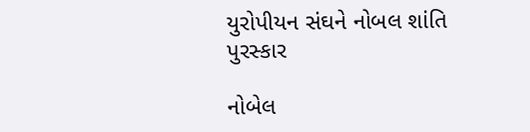યુરોપીયન સંઘને નોબલ શાંતિ પુરસ્કાર

નોબેલ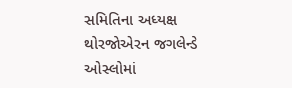સમિતિના અધ્યક્ષ થોરજોએરન જગલેન્ડે ઓસ્લોમાં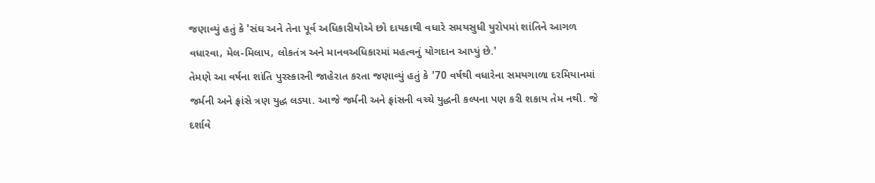જણાવ્યું હતું કે 'સંઘ અને તેના પૂર્વ અધિકારીયોએ છો દાયકાથી વધારે સમયસુધી યુરોપમાં શાંતિને આગળ વધારવા, મેલ-મિલાપ, લોકતંત્ર અને માનવઅધિકારમાં મહત્વનું યોગદાન આપ્યું છે.'
તેમણે આ વર્ષના શાંતિ પુરસ્કારની જાહેરાત કરતા જણાવ્યું હતું કે '70 વર્ષથી વધારેના સમયગાળા દરમિયાનમાં જર્મની અને ફ્રાંસે ત્રણ યુદ્ધ લડ્યા. આજે જર્મની અને ફ્રાંસની વચ્ચે યુદ્ધની કલ્પના પણ કરી શકાય તેમ નથી. જે દર્શાવે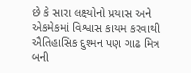છે કે સારા લક્ષ્યોનો પ્રયાસ અને એકમેકમાં વિશ્વાસ કાયમ કરવાથી ઐતિહાસિક દુશ્મન પણ ગાઢ મિત્ર બની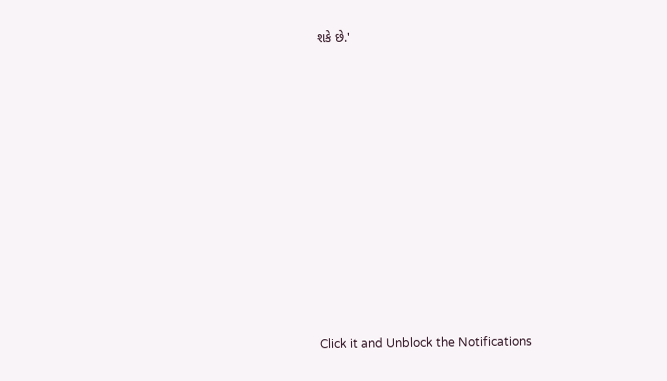શકે છે.'












Click it and Unblock the Notifications